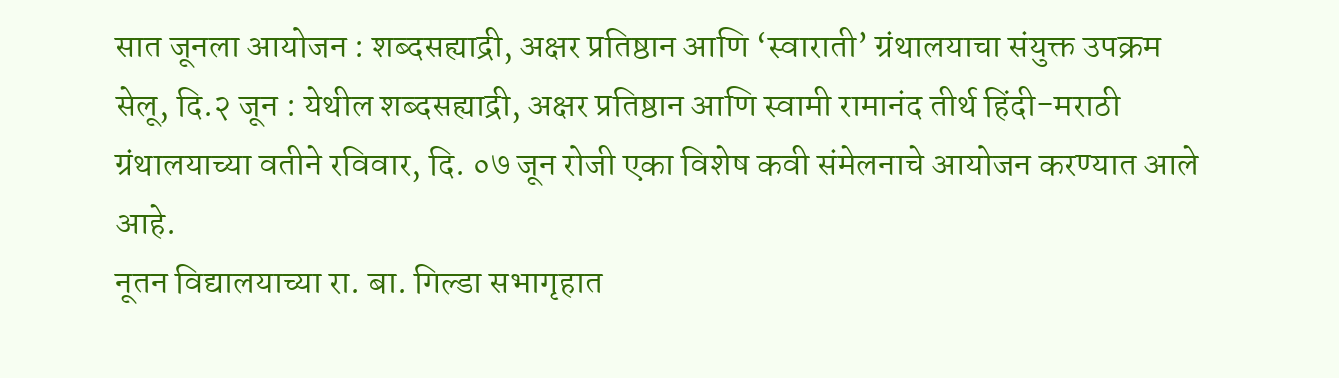सात जूनला आयोजन : शब्दसह्याद्री, अक्षर प्रतिष्ठान आणि ‘स्वाराती’ ग्रंथालयाचा संयुक्त उपक्रम
सेलू, दि.२ जून : येथील शब्दसह्याद्री, अक्षर प्रतिष्ठान आणि स्वामी रामानंद तीर्थ हिंदी-मराठी ग्रंथालयाच्या वतीने रविवार, दि. ०७ जून रोजी एका विशेष कवी संमेलनाचे आयोजन करण्यात आले आहे.
नूतन विद्यालयाच्या रा. बा. गिल्डा सभागृहात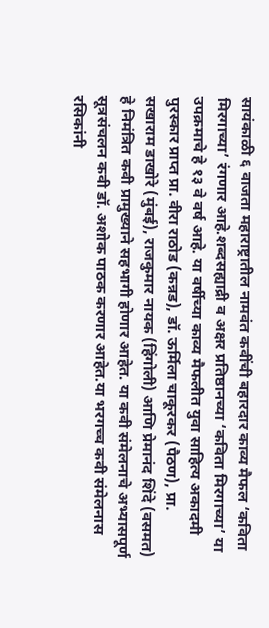सायंकाळी ६ वाजता महाराष्ट्रातील नामवंत कवींची बहारदार काव्य मैफल ‘कविता मिरगाच्या’ रंगणार आहे.शब्दसह्याद्री व अक्षर प्रतिष्ठानच्या ‘कविता मिरगाच्या’ या उपक्रमाचे हे १३ वे वर्ष आहे. या वर्षीच्या काव्य मैफलीत युवा साहित्य अकादमी पुरस्कार प्राप्त प्रा. वीरा राठोड (कन्नड), डॉ. ऊर्मिला चाकूरकर (पैठण), प्रा. सखाराम डाखोरे (मुंबई), राजकुमार नायक (हिंगोली) आणि प्रेमानंद शिंदे (वसमत) हे निमंत्रित कवी प्रामुख्याने सहभागी होणार आहेत. या कवी संमेलनाचे अभ्यासपूर्ण सूत्रसंचलन कवी डॉ. अशोक पाठक करणार आहेत.या भरगच्च कवी संमेलनास रसिकांनी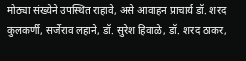मोठ्या संख्येने उपस्थित राहावे, असे आवाहन प्राचार्य डॉ. शरद कुलकर्णी, सर्जेराव लहाने, डॉ. सुरेश हिवाळे, डॉ. शरद ठाकर,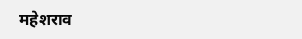महेशराव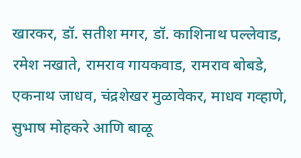खारकर, डॉ. सतीश मगर, डॉ. काशिनाथ पल्लेवाड, रमेश नखाते, रामराव गायकवाड, रामराव बोबडे, एकनाथ जाधव, चंद्रशेखर मुळावेकर, माधव गव्हाणे, सुभाष मोहकरे आणि बाळू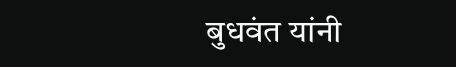बुधवंत यांनी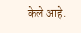केले आहे.